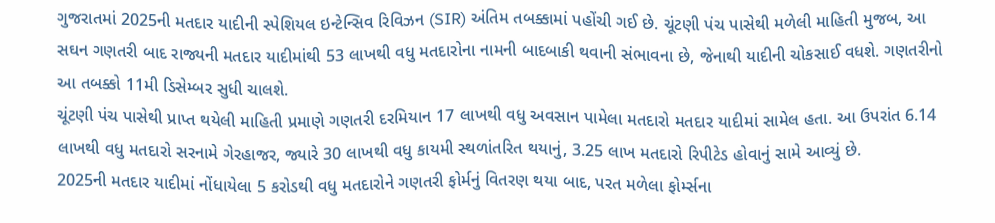ગુજરાતમાં 2025ની મતદાર યાદીની સ્પેશિયલ ઇન્ટેન્સિવ રિવિઝન (SIR) અંતિમ તબક્કામાં પહોંચી ગઈ છે. ચૂંટણી પંચ પાસેથી મળેલી માહિતી મુજબ, આ સઘન ગણતરી બાદ રાજ્યની મતદાર યાદીમાંથી 53 લાખથી વધુ મતદારોના નામની બાદબાકી થવાની સંભાવના છે, જેનાથી યાદીની ચોકસાઈ વધશે. ગણતરીનો આ તબક્કો 11મી ડિસેમ્બર સુધી ચાલશે.
ચૂંટણી પંચ પાસેથી પ્રાપ્ત થયેલી માહિતી પ્રમાણે ગણતરી દરમિયાન 17 લાખથી વધુ અવસાન પામેલા મતદારો મતદાર યાદીમાં સામેલ હતા. આ ઉપરાંત 6.14 લાખથી વધુ મતદારો સરનામે ગેરહાજર, જ્યારે 30 લાખથી વધુ કાયમી સ્થળાંતરિત થયાનું, 3.25 લાખ મતદારો રિપીટેડ હોવાનું સામે આવ્યું છે.
2025ની મતદાર યાદીમાં નોંધાયેલા 5 કરોડથી વધુ મતદારોને ગણતરી ફોર્મનું વિતરણ થયા બાદ, પરત મળેલા ફોર્મ્સના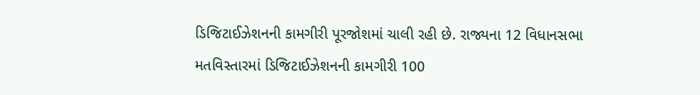ડિજિટાઈઝેશનની કામગીરી પૂરજોશમાં ચાલી રહી છે. રાજ્યના 12 વિધાનસભા મતવિસ્તારમાં ડિજિટાઈઝેશનની કામગીરી 100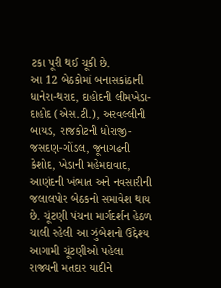ટકા પૂરી થઈ ચૂકી છે.
આ 12 બેઠકોમાં બનાસકાંઠાની ધાનેરા-થરાદ, દાહોદની લીમખેડા-દાહોદ (એસ.ટી.), અરવલ્લીની બાયડ, રાજકોટની ધોરાજી-જસદણ-ગોંડલ, જૂનાગઢની કેશોદ, ખેડાની મહેમદાવાદ, આણંદની ખંભાત અને નવસારીની જલાલપોર બેઠકનો સમાવેશ થાય છે. ચૂંટણી પંચના માર્ગદર્શન હેઠળ ચાલી રહેલી આ ઝુંબેશનો ઉદ્દેશ્ય આગામી ચૂંટણીઓ પહેલા રાજ્યની મતદાર યાદીને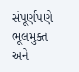સંપૂર્ણપણે ભૂલમુક્ત અને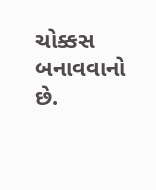ચોક્કસ બનાવવાનો છે.